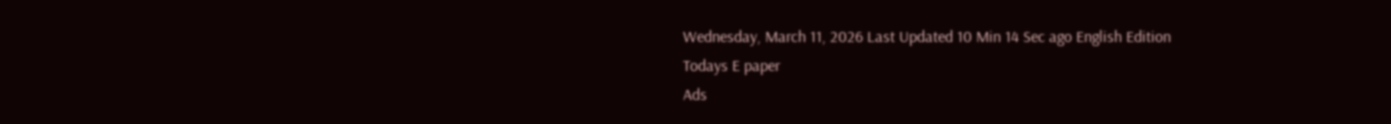Wednesday, March 11, 2026 Last Updated 10 Min 14 Sec ago English Edition
Todays E paper
Ads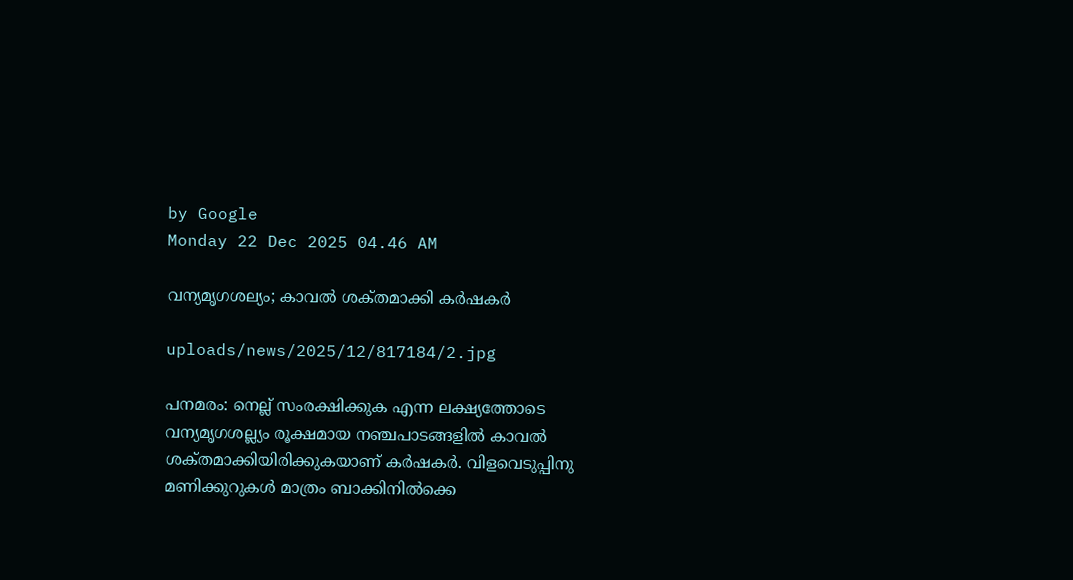by Google
Monday 22 Dec 2025 04.46 AM

വന്യമൃഗശല്യം; കാവല്‍ ശക്‌തമാക്കി കര്‍ഷകര്‍

uploads/news/2025/12/817184/2.jpg

പനമരം: നെല്ല്‌ സംരക്ഷിക്കുക എന്ന ലക്ഷ്യത്തോടെ വന്യമൃഗശല്ല്യം രൂക്ഷമായ നഞ്ചപാടങ്ങളില്‍ കാവല്‍ ശക്‌തമാക്കിയിരിക്കുകയാണ്‌ കര്‍ഷകര്‍. വിളവെടുപ്പിനു മണിക്കുറുകള്‍ മാത്രം ബാക്കിനില്‍ക്കെ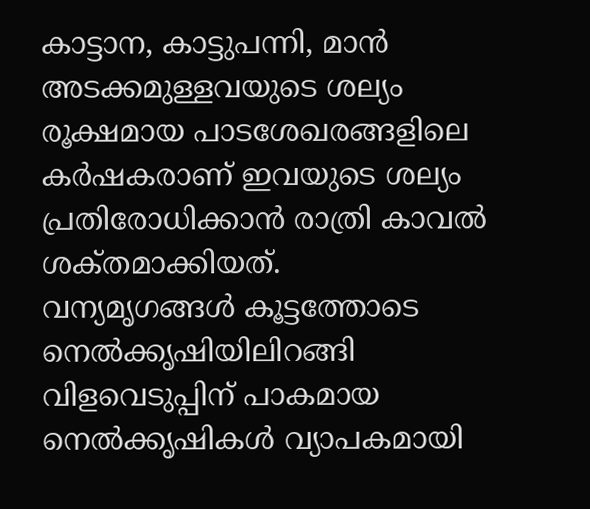കാട്ടാന, കാട്ടുപന്നി, മാന്‍ അടക്കമുള്ളവയുടെ ശല്യം രൂക്ഷമായ പാടശേഖരങ്ങളിലെ കര്‍ഷകരാണ്‌ ഇവയുടെ ശല്യം പ്രതിരോധിക്കാന്‍ രാത്രി കാവല്‍ ശക്‌തമാക്കിയത്‌.
വന്യമൃഗങ്ങള്‍ കൂട്ടത്തോടെ നെല്‍ക്കൃഷിയിലിറങ്ങി വിളവെടുപ്പിന്‌ പാകമായ നെല്‍ക്കൃഷികള്‍ വ്യാപകമായി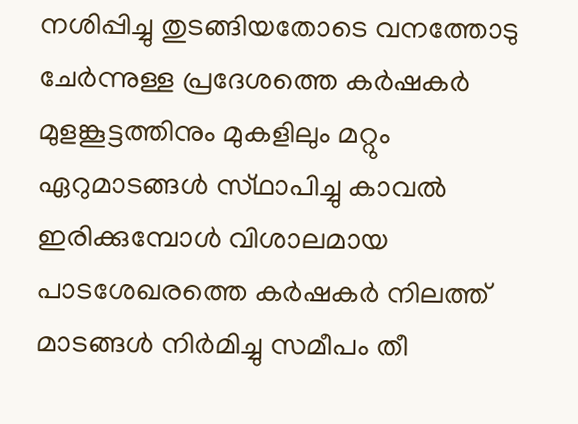നശിപ്പിച്ചു തുടങ്ങിയതോടെ വനത്തോടു ചേര്‍ന്നുള്ള പ്രദേശത്തെ കര്‍ഷകര്‍ മുളങ്കൂട്ടത്തിനും മുകളിലും മറ്റും ഏറുമാടങ്ങള്‍ സ്‌ഥാപിച്ചു കാവല്‍ ഇരിക്കുമ്പോള്‍ വിശാലമായ പാടശേഖരത്തെ കര്‍ഷകര്‍ നിലത്ത്‌ മാടങ്ങള്‍ നിര്‍മിച്ചു സമീപം തീ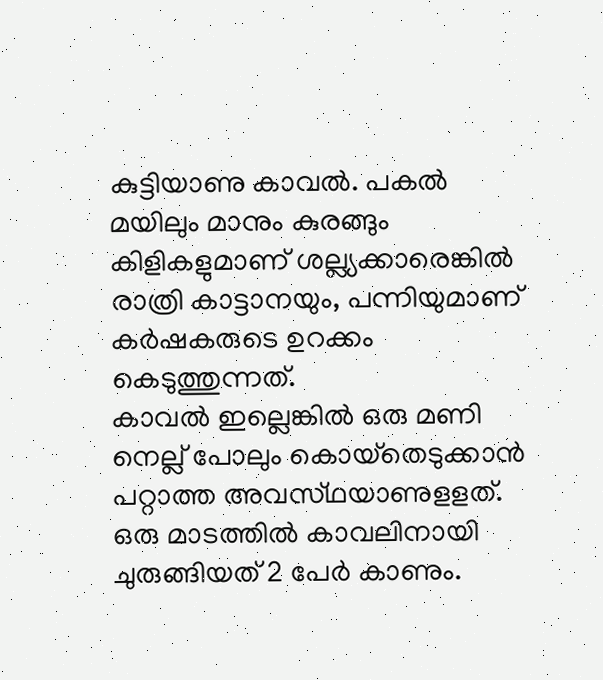കുട്ടിയാണു കാവല്‍. പകല്‍ മയിലും മാനും കുരങ്ങും കിളികളുമാണ്‌ ശല്ല്യക്കാരെങ്കില്‍ രാത്രി കാട്ടാനയും, പന്നിയുമാണ്‌ കര്‍ഷകരുടെ ഉറക്കം കെടുത്തുന്നത്‌.
കാവല്‍ ഇല്ലെങ്കില്‍ ഒരു മണി നെല്ല്‌ പോലും കൊയ്‌തെടുക്കാന്‍ പറ്റാത്ത അവസ്‌ഥയാണുളളത്‌. ഒരു മാടത്തില്‍ കാവലിനായി ചുരുങ്ങിയത്‌ 2 പേര്‍ കാണും.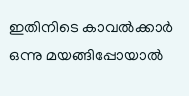ഇതിനിടെ കാവല്‍ക്കാര്‍ ഒന്നു മയങ്ങിപ്പോയാല്‍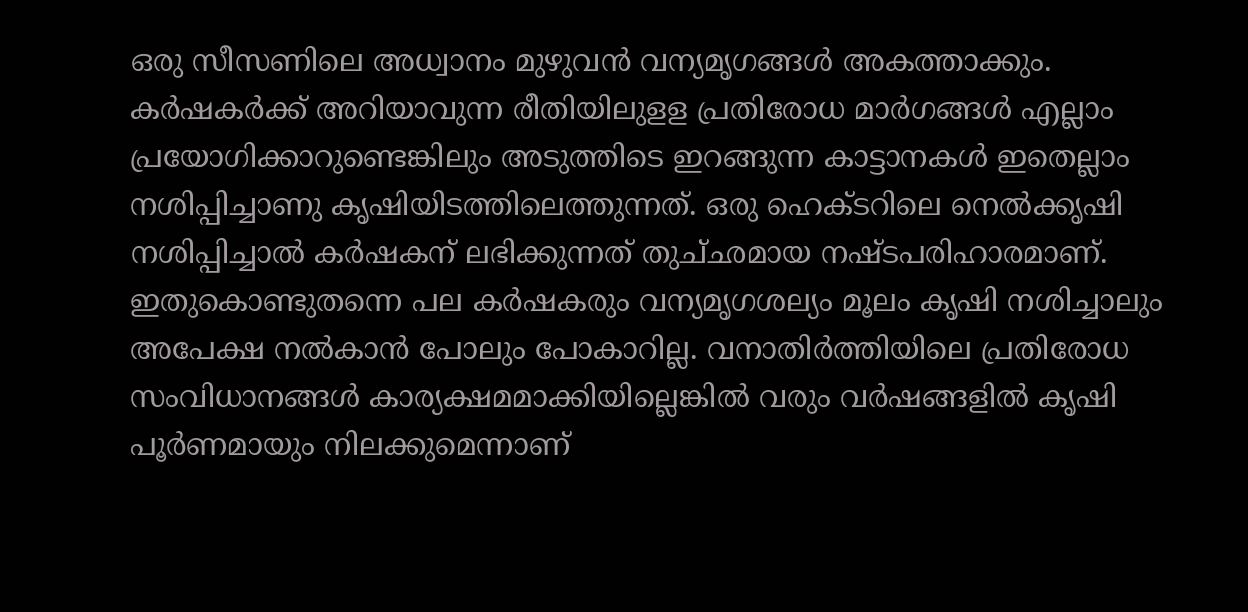ഒരു സീസണിലെ അധ്വാനം മുഴുവന്‍ വന്യമൃഗങ്ങള്‍ അകത്താക്കും. കര്‍ഷകര്‍ക്ക്‌ അറിയാവുന്ന രീതിയിലുളള പ്രതിരോധ മാര്‍ഗങ്ങള്‍ എല്ലാം പ്രയോഗിക്കാറുണ്ടെങ്കിലും അടുത്തിടെ ഇറങ്ങുന്ന കാട്ടാനകള്‍ ഇതെല്ലാം നശിപ്പിച്ചാണു കൃഷിയിടത്തിലെത്തുന്നത്‌. ഒരു ഹെക്‌ടറിലെ നെല്‍ക്കൃഷി നശിപ്പിച്ചാല്‍ കര്‍ഷകന്‌ ലഭിക്കുന്നത്‌ തുച്‌ഛമായ നഷ്‌ടപരിഹാരമാണ്‌. ഇതുകൊണ്ടുതന്നെ പല കര്‍ഷകരും വന്യമൃഗശല്യം മൂലം കൃഷി നശിച്ചാലും അപേക്ഷ നല്‍കാന്‍ പോലും പോകാറില്ല. വനാതിര്‍ത്തിയിലെ പ്രതിരോധ സംവിധാനങ്ങള്‍ കാര്യക്ഷമമാക്കിയില്ലെങ്കില്‍ വരും വര്‍ഷങ്ങളില്‍ കൃഷി പൂര്‍ണമായും നിലക്കുമെന്നാണ്‌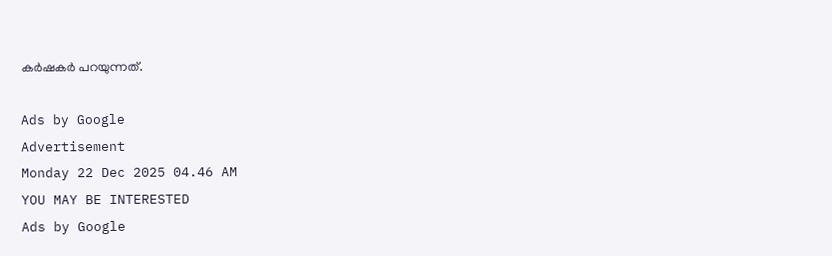കര്‍ഷകര്‍ പറയുന്നത്‌.

Ads by Google
Advertisement
Monday 22 Dec 2025 04.46 AM
YOU MAY BE INTERESTED
Ads by Google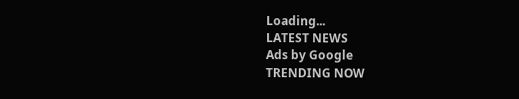Loading...
LATEST NEWS
Ads by Google
TRENDING NOW